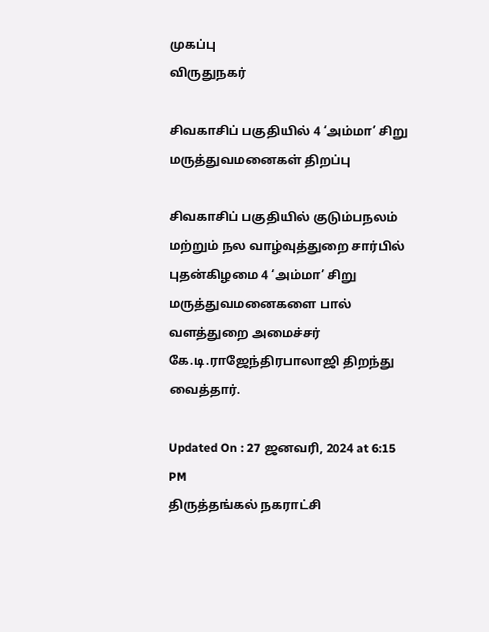முகப்பு
விருதுநகர்

சிவகாசிப் பகுதியில் 4 ‘அம்மா’ சிறு மருத்துவமனைகள் திறப்பு

சிவகாசிப் பகுதியில் குடும்பநலம் மற்றும் நல வாழ்வுத்துறை சார்பில் புதன்கிழமை 4 ‘அம்மா’ சிறு மருத்துவமனைகளை பால் வளத்துறை அமைச்சர் கே.டி.ராஜேந்திரபாலாஜி திறந்து வைத்தார்.

Updated On : 27 ஜனவரி, 2024 at 6:15 PM
திருத்தங்கல் நகராட்சி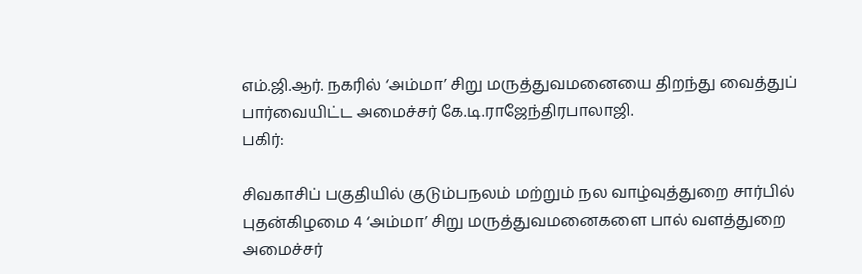எம்.ஜி.ஆர். நகரில் ‘அம்மா’ சிறு மருத்துவமனையை திறந்து வைத்துப் பார்வையிட்ட அமைச்சர் கே.டி.ராஜேந்திரபாலாஜி.
பகிர்:

சிவகாசிப் பகுதியில் குடும்பநலம் மற்றும் நல வாழ்வுத்துறை சார்பில் புதன்கிழமை 4 ‘அம்மா’ சிறு மருத்துவமனைகளை பால் வளத்துறை அமைச்சர்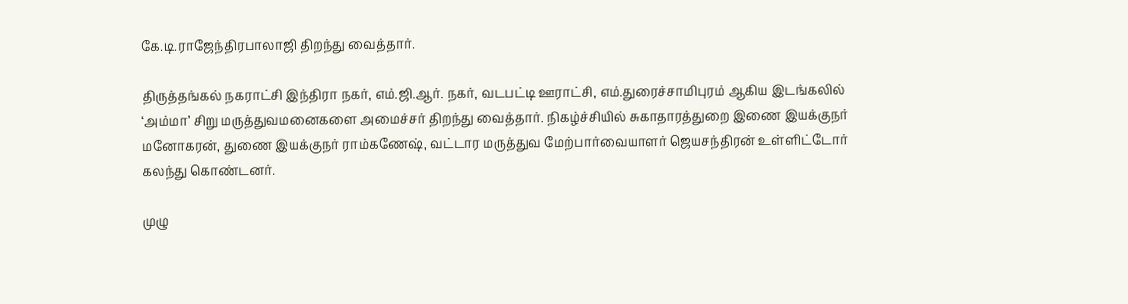கே.டி.ராஜேந்திரபாலாஜி திறந்து வைத்தார்.

திருத்தங்கல் நகராட்சி இந்திரா நகர், எம்.ஜி.ஆர். நகர், வடபட்டி ஊராட்சி, எம்.துரைச்சாமிபுரம் ஆகிய இடங்கலில் ‘அம்மா’ சிறு மருத்துவமனைகளை அமைச்சர் திறந்து வைத்தார். நிகழ்ச்சியில் சுகாதாரத்துறை இணை இயக்குநர் மனோகரன், துணை இயக்குநர் ராம்கணேஷ், வட்டார மருத்துவ மேற்பார்வையாளர் ஜெயசந்திரன் உள்ளிட்டோர் கலந்து கொண்டனர்.

முழு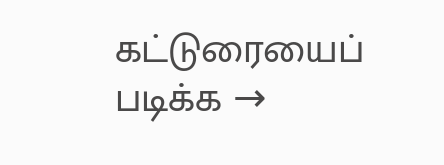கட்டுரையைப் படிக்க →